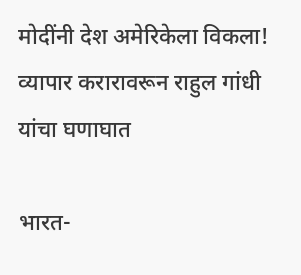मोदींनी देश अमेरिकेला विकला! व्यापार करारावरून राहुल गांधी यांचा घणाघात

भारत-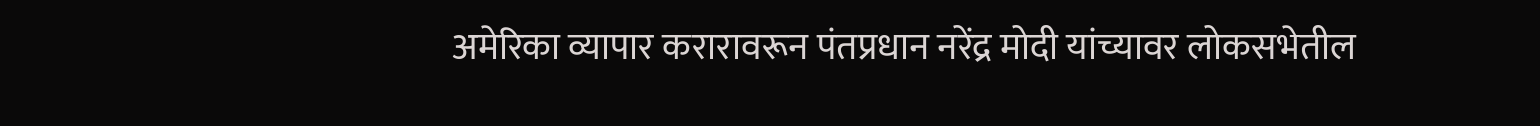अमेरिका व्यापार करारावरून पंतप्रधान नरेंद्र मोदी यांच्यावर लोकसभेतील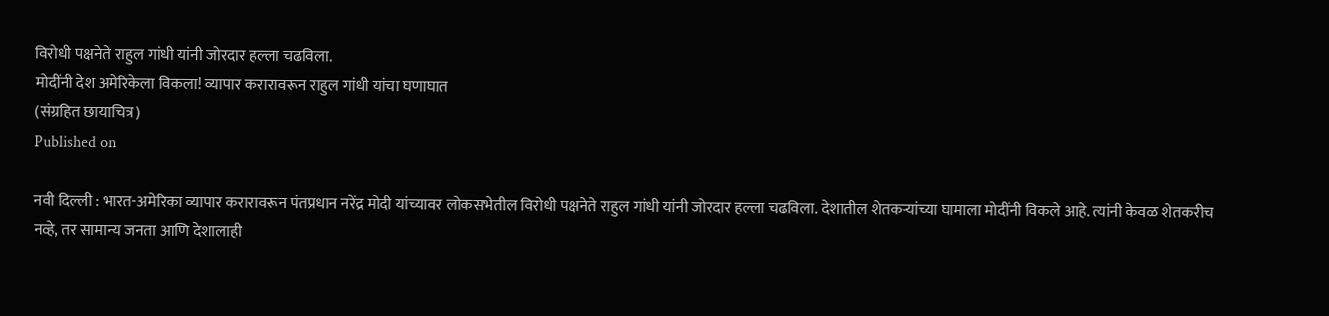विरोधी पक्षनेते राहुल गांधी यांनी जोरदार हल्ला चढविला.
मोदींनी देश अमेरिकेला विकला! व्यापार करारावरून राहुल गांधी यांचा घणाघात
(संग्रहित छायाचित्र)
Published on

नवी दिल्ली : भारत-अमेरिका व्यापार करारावरून पंतप्रधान नरेंद्र मोदी यांच्यावर लोकसभेतील विरोधी पक्षनेते राहुल गांधी यांनी जोरदार हल्ला चढविला. देशातील शेतकऱ्यांच्या घामाला मोदींनी विकले आहे. त्यांनी केवळ शेतकरीच नव्हे, तर सामान्य जनता आणि देशालाही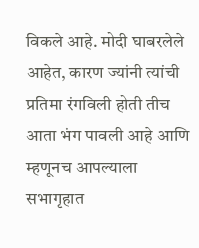विकले आहे. मोदी घाबरलेले आहेत, कारण ज्यांनी त्यांची प्रतिमा रंगविली होती तीच आता भंग पावली आहे आणि म्हणूनच आपल्याला सभागृहात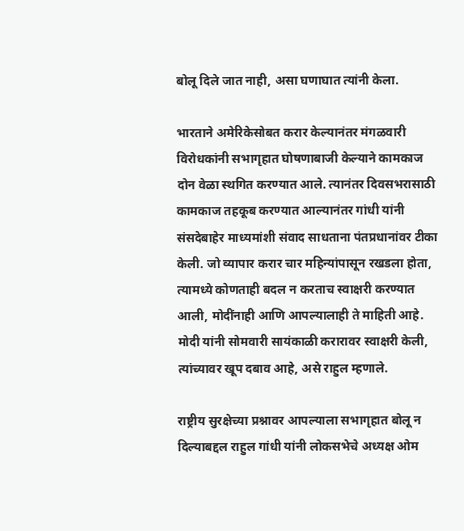बोलू दिले जात नाही, असा घणाघात त्यांनी केला.

भारताने अमेरिकेसोबत करार केल्यानंतर मंगळवारी विरोधकांनी सभागृहात घोषणाबाजी केल्याने कामकाज दोन वेळा स्थगित करण्यात आले. त्यानंतर दिवसभरासाठी कामकाज तहकूब करण्यात आल्यानंतर गांधी यांनी संसदेबाहेर माध्यमांशी संवाद साधताना पंतप्रधानांवर टीका केली. जो व्यापार करार चार महिन्यांपासून रखडला होता, त्यामध्ये कोणताही बदल न करताच स्वाक्षरी करण्यात आली, मोदींनाही आणि आपल्यालाही ते माहिती आहे. मोदी यांनी सोमवारी सायंकाळी करारावर स्वाक्षरी केली, त्यांच्यावर खूप दबाव आहे, असे राहुल म्हणाले.

राष्ट्रीय सुरक्षेच्या प्रश्नावर आपल्याला सभागृहात बोलू न दिल्याबद्दल राहुल गांधी यांनी लोकसभेचे अध्यक्ष ओम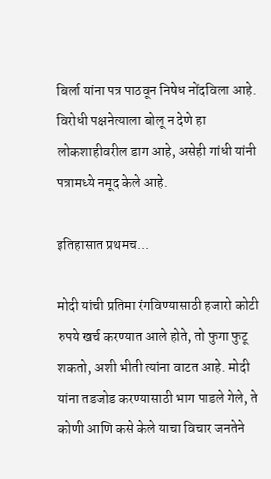बिर्ला यांना पत्र पाठवून निषेध नोंदविला आहे. विरोधी पक्षनेत्याला बोलू न देणे हा लोकशाहीवरील डाग आहे, असेही गांधी यांनी पत्रामध्ये नमूद केले आहे.

इतिहासात प्रथमच...

मोदी यांची प्रतिमा रंगविण्यासाठी हजारो कोटी रुपये खर्च करण्यात आले होते, तो फुगा फुटू शकतो, अशी भीती त्यांना वाटत आहे. मोदी यांना तडजोड करण्यासाठी भाग पाडले गेले, ते कोणी आणि कसे केले याचा विचार जनतेने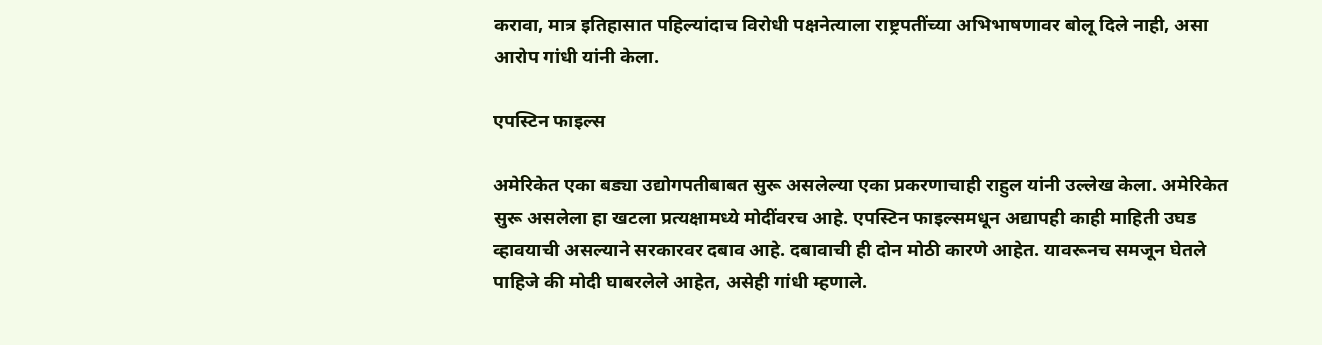करावा, मात्र इतिहासात पहिल्यांदाच विरोधी पक्षनेत्याला राष्ट्रपतींच्या अभिभाषणावर बोलू दिले नाही, असा आरोप गांधी यांनी केला.

एपस्टिन फाइल्स

अमेरिकेत एका बड्या उद्योगपतीबाबत सुरू असलेल्या एका प्रकरणाचाही राहुल यांनी उल्लेख केला. अमेरिकेत सुरू असलेला हा खटला प्रत्यक्षामध्ये मोदींवरच आहे. एपस्टिन फाइल्समधून अद्यापही काही माहिती उघड व्हावयाची असल्याने सरकारवर दबाव आहे. दबावाची ही दोन मोठी कारणे आहेत. यावरूनच समजून घेतले पाहिजे की मोदी घाबरलेले आहेत, असेही गांधी म्हणाले.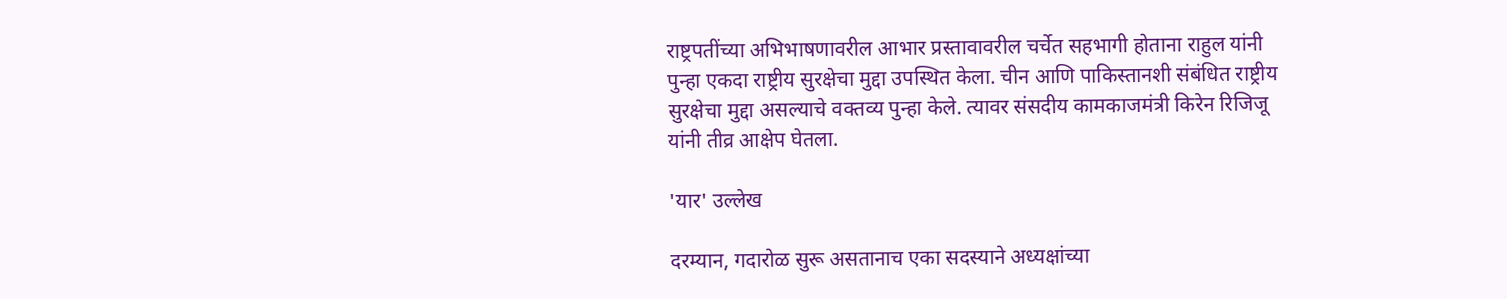राष्ट्रपतींच्या अभिभाषणावरील आभार प्रस्तावावरील चर्चेत सहभागी होताना राहुल यांनी पुन्हा एकदा राष्ट्रीय सुरक्षेचा मुद्दा उपस्थित केला. चीन आणि पाकिस्तानशी संबंधित राष्ट्रीय सुरक्षेचा मुद्दा असल्याचे वक्तव्य पुन्हा केले. त्यावर संसदीय कामकाजमंत्री किरेन रिजिजू यांनी तीव्र आक्षेप घेतला.

'यार' उल्लेख

दरम्यान, गदारोळ सुरू असतानाच एका सदस्याने अध्यक्षांच्या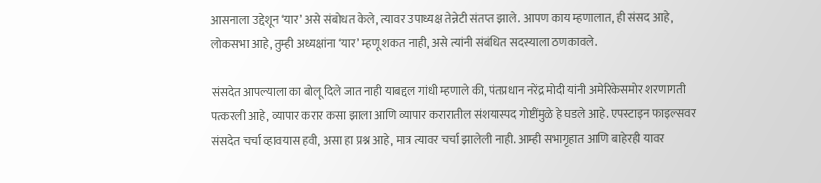आसनाला उद्देशून ‘यार’ असे संबोधत केले, त्यावर उपाध्यक्ष तेन्नेटी संतप्त झाले. आपण काय म्हणालात, ही संसद आहे, लोकसभा आहे, तुम्ही अध्यक्षांना ‘यार’ म्हणू शकत नाही, असे त्यांनी संबंधित सदस्याला ठणकावले.

संसदेत आपल्याला का बोलू दिले जात नाही याबद्दल गांधी म्हणाले की, पंतप्रधान नरेंद्र मोदी यांनी अमेरिकेसमोर शरणागती पत्करली आहे, व्यापार करार कसा झाला आणि व्यापार करारातील संशयास्पद गोष्टींमुळे हे घडले आहे. एपस्टाइन फाइल्सवर संसदेत चर्चा व्हावयास हवी, असा हा प्रश्न आहे, मात्र त्यावर चर्चा झालेली नाही. आम्ही सभागृहात आणि बाहेरही यावर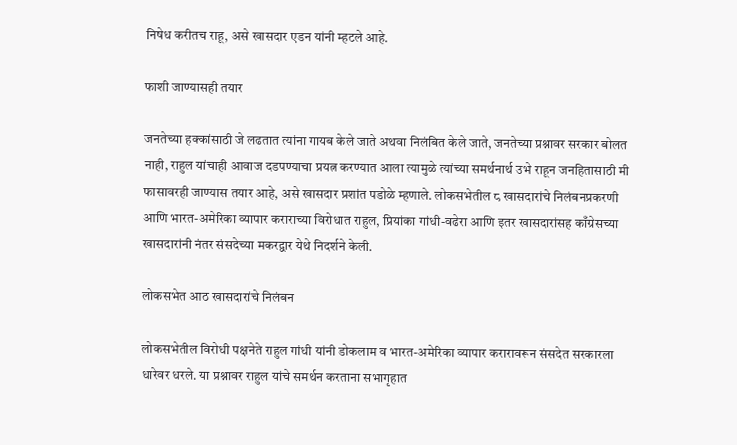निषेध करीतच राहू, असे खासदार एडन यांनी म्हटले आहे.

फाशी जाण्यासही तयार

जनतेच्या हक्कांसाठी जे लढतात त्यांना गायब केले जाते अथवा निलंबित केले जाते, जनतेच्या प्रश्नावर सरकार बोलत नाही, राहुल यांचाही आवाज दडपण्याचा प्रयत्न करण्यात आला त्यामुळे त्यांच्या समर्थनार्थ उभे राहून जनहितासाठी मी फासावरही जाण्यास तयार आहे, असे खासदार प्रशांत पडोळे म्हणाले. लोकसभेतील ८ खासदारांचे निलंबनप्रकरणी आणि भारत-अमेरिका व्यापार कराराच्या विरोधात राहुल, प्रियांका गांधी-वढेरा आणि इतर खासदारांसह काँग्रेसच्या खासदारांनी नंतर संसदेच्या मकरद्वार येथे निदर्शने केली.

लोकसभेत आठ खासदारांचे निलंबन

लोकसभेतील विरोधी पक्षनेते राहुल गांधी यांनी डोकलाम व भारत-अमेरिका व्यापार करारावरून संसदेत सरकारला धारेवर धरले. या प्रश्नावर राहुल यांचे समर्थन करताना सभागृहात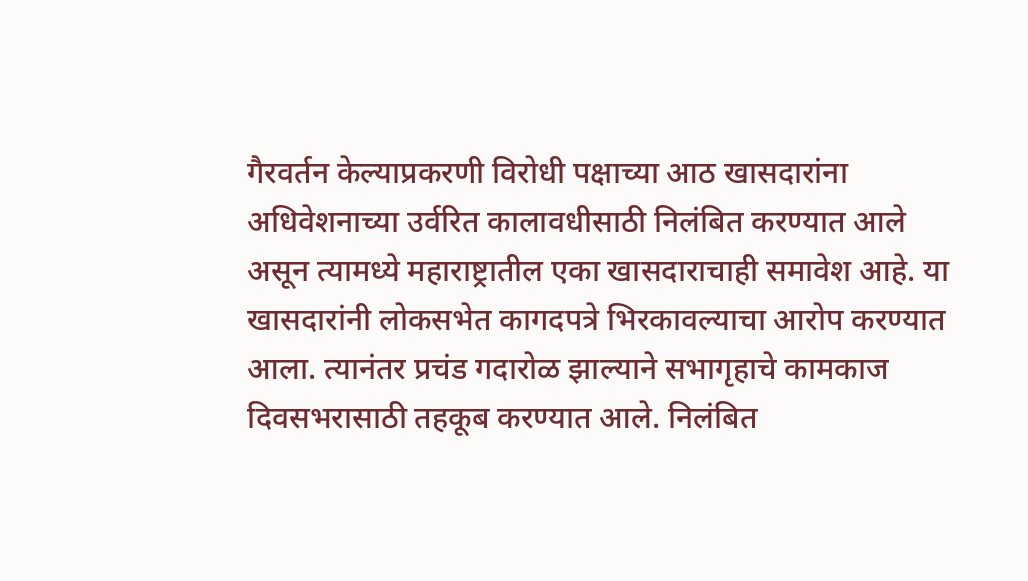गैरवर्तन केल्याप्रकरणी विरोधी पक्षाच्या आठ खासदारांना अधिवेशनाच्या उर्वरित कालावधीसाठी निलंबित करण्यात आले असून त्यामध्ये महाराष्ट्रातील एका खासदाराचाही समावेश आहे. या खासदारांनी लोकसभेत कागदपत्रे भिरकावल्याचा आरोप करण्यात आला. त्यानंतर प्रचंड गदारोळ झाल्याने सभागृहाचे कामकाज दिवसभरासाठी तहकूब करण्यात आले. निलंबित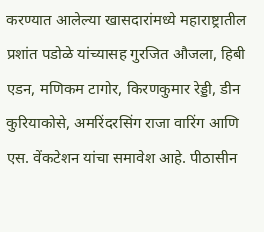करण्यात आलेल्या खासदारांमध्ये महाराष्ट्रातील प्रशांत पडोळे यांच्यासह गुरजित औजला, हिबी एडन, मणिकम टागोर, किरणकुमार रेड्डी, डीन कुरियाकोसे, अमरिंदरसिंग राजा वारिंग आणि एस. वेंकटेशन यांचा समावेश आहे. पीठासीन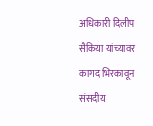अधिकारी दिलीप सैकिया यांच्यावर कागद भिरकावून संसदीय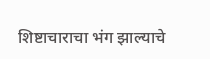शिष्टाचाराचा भंग झाल्याचे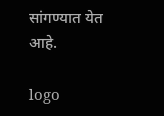सांगण्यात येत आहे.

logo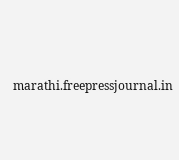marathi.freepressjournal.in